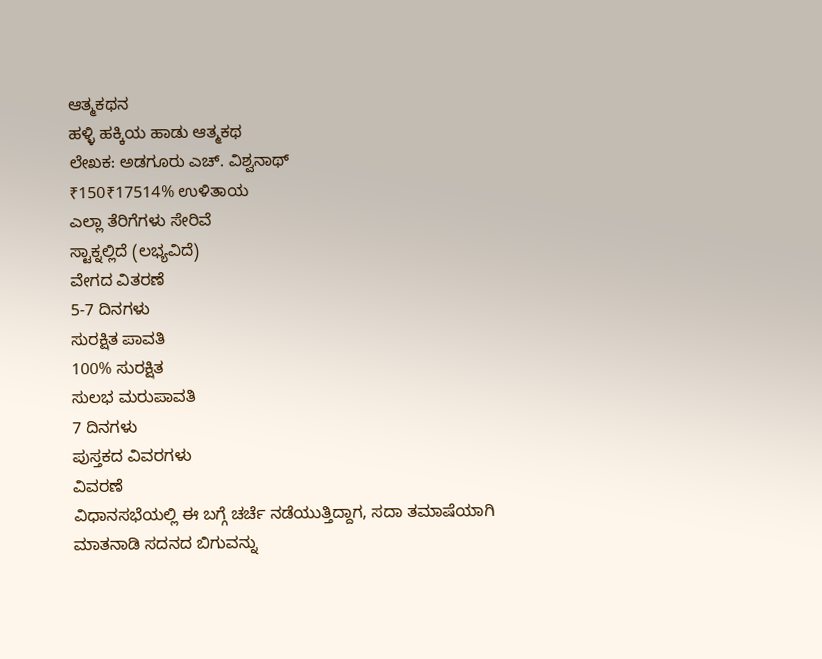ಆತ್ಮಕಥನ
ಹಳ್ಳಿ ಹಕ್ಕಿಯ ಹಾಡು ಆತ್ಮಕಥ
ಲೇಖಕ: ಅಡಗೂರು ಎಚ್. ವಿಶ್ವನಾಥ್
₹150₹17514% ಉಳಿತಾಯ
ಎಲ್ಲಾ ತೆರಿಗೆಗಳು ಸೇರಿವೆ
ಸ್ಟಾಕ್ನಲ್ಲಿದೆ (ಲಭ್ಯವಿದೆ)
ವೇಗದ ವಿತರಣೆ
5-7 ದಿನಗಳು
ಸುರಕ್ಷಿತ ಪಾವತಿ
100% ಸುರಕ್ಷಿತ
ಸುಲಭ ಮರುಪಾವತಿ
7 ದಿನಗಳು
ಪುಸ್ತಕದ ವಿವರಗಳು
ವಿವರಣೆ
ವಿಧಾನಸಭೆಯಲ್ಲಿ ಈ ಬಗ್ಗೆ ಚರ್ಚೆ ನಡೆಯುತ್ತಿದ್ದಾಗ, ಸದಾ ತಮಾಷೆಯಾಗಿ
ಮಾತನಾಡಿ ಸದನದ ಬಿಗುವನ್ನು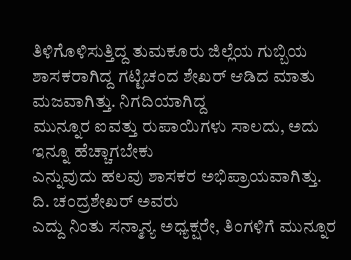ತಿಳಿಗೊಳಿಸುತ್ತಿದ್ದ ತುಮಕೂರು ಜಿಲ್ಲೆಯ ಗುಬ್ಬಿಯ
ಶಾಸಕರಾಗಿದ್ದ ಗಟ್ಟಿಚಂದ ಶೇಖರ್ ಆಡಿದ ಮಾತು ಮಜವಾಗಿತ್ತು. ನಿಗದಿಯಾಗಿದ್ದ
ಮುನ್ನೂರ ಐವತ್ತು ರುಪಾಯಿಗಳು ಸಾಲದು, ಅದು ಇನ್ನೂ ಹೆಚ್ಚಾಗಬೇಕು
ಎನ್ನುವುದು ಹಲವು ಶಾಸಕರ ಅಭಿಪ್ರಾಯವಾಗಿತ್ತು. ದಿ. ಚಂದ್ರಶೇಖರ್ ಅವರು
ಎದ್ದು ನಿಂತು ಸನ್ಮಾನ್ಯ ಅಧ್ಯಕ್ಷರೇ, ತಿಂಗಳಿಗೆ ಮುನ್ನೂರ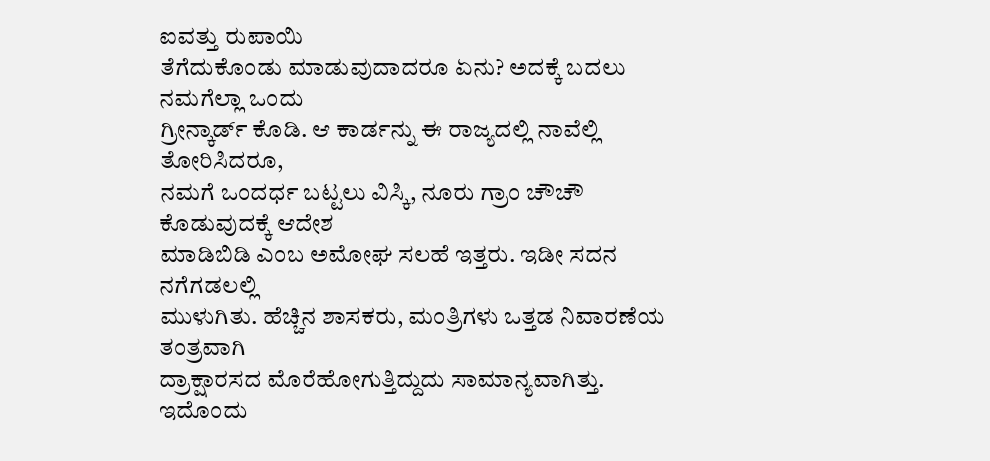ಐವತ್ತು ರುಪಾಯಿ
ತೆಗೆದುಕೊಂಡು ಮಾಡುವುದಾದರೂ ಏನು? ಅದಕ್ಕೆ ಬದಲು ನಮಗೆಲ್ಲಾ ಒಂದು
ಗ್ರೀನ್ಕಾರ್ಡ್ ಕೊಡಿ. ಆ ಕಾರ್ಡನ್ನು ಈ ರಾಜ್ಯದಲ್ಲಿ ನಾವೆಲ್ಲಿ ತೋರಿಸಿದರೂ,
ನಮಗೆ ಒಂದರ್ಧ ಬಟ್ಟಲು ವಿಸ್ಕಿ, ನೂರು ಗ್ರಾಂ ಚೌಚೌ ಕೊಡುವುದಕ್ಕೆ ಆದೇಶ
ಮಾಡಿಬಿಡಿ ಎಂಬ ಅಮೋಘ ಸಲಹೆ ಇತ್ತರು. ಇಡೀ ಸದನ ನಗೆಗಡಲಲ್ಲಿ
ಮುಳುಗಿತು. ಹೆಚ್ಚಿನ ಶಾಸಕರು, ಮಂತ್ರಿಗಳು ಒತ್ತಡ ನಿವಾರಣೆಯ ತಂತ್ರವಾಗಿ
ದ್ರಾಕ್ಷಾರಸದ ಮೊರೆಹೋಗುತ್ತಿದ್ದುದು ಸಾಮಾನ್ಯವಾಗಿತ್ತು. ಇದೊಂದು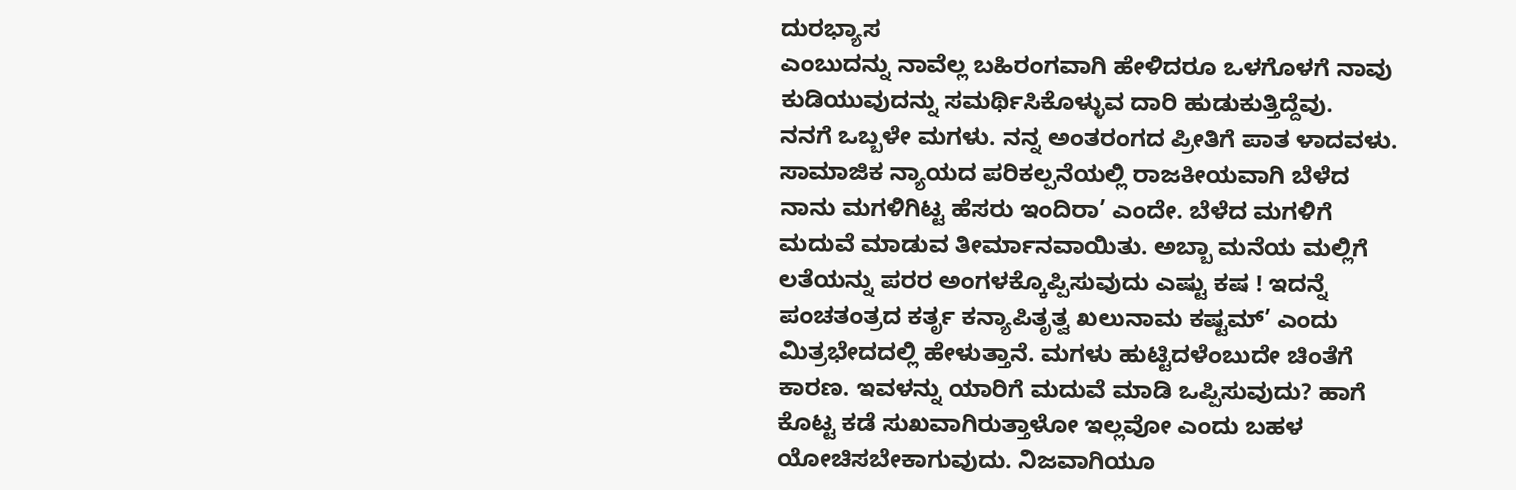ದುರಭ್ಯಾಸ
ಎಂಬುದನ್ನು ನಾವೆಲ್ಲ ಬಹಿರಂಗವಾಗಿ ಹೇಳಿದರೂ ಒಳಗೊಳಗೆ ನಾವು
ಕುಡಿಯುವುದನ್ನು ಸಮರ್ಥಿಸಿಕೊಳ್ಳುವ ದಾರಿ ಹುಡುಕುತ್ತಿದ್ದೆವು.
ನನಗೆ ಒಬ್ಬಳೇ ಮಗಳು. ನನ್ನ ಅಂತರಂಗದ ಪ್ರೀತಿಗೆ ಪಾತ ಳಾದವಳು.
ಸಾಮಾಜಿಕ ನ್ಯಾಯದ ಪರಿಕಲ್ಪನೆಯಲ್ಲಿ ರಾಜಕೀಯವಾಗಿ ಬೆಳೆದ
ನಾನು ಮಗಳಿಗಿಟ್ಟ ಹೆಸರು ಇಂದಿರಾ’ ಎಂದೇ. ಬೆಳೆದ ಮಗಳಿಗೆ
ಮದುವೆ ಮಾಡುವ ತೀರ್ಮಾನವಾಯಿತು. ಅಬ್ಬಾ ಮನೆಯ ಮಲ್ಲಿಗೆ
ಲತೆಯನ್ನು ಪರರ ಅಂಗಳಕ್ಕೊಪ್ಪಿಸುವುದು ಎಷ್ಟು ಕಷ ! ಇದನ್ನೆ
ಪಂಚತಂತ್ರದ ಕರ್ತೃ ಕನ್ಯಾಪಿತೃತ್ವ ಖಲುನಾಮ ಕಷ್ಟಮ್’ ಎಂದು
ಮಿತ್ರಭೇದದಲ್ಲಿ ಹೇಳುತ್ತಾನೆ. ಮಗಳು ಹುಟ್ಟಿದಳೆಂಬುದೇ ಚಿಂತೆಗೆ
ಕಾರಣ. ಇವಳನ್ನು ಯಾರಿಗೆ ಮದುವೆ ಮಾಡಿ ಒಪ್ಪಿಸುವುದು? ಹಾಗೆ
ಕೊಟ್ಟ ಕಡೆ ಸುಖವಾಗಿರುತ್ತಾಳೋ ಇಲ್ಲವೋ ಎಂದು ಬಹಳ
ಯೋಚಿಸಬೇಕಾಗುವುದು. ನಿಜವಾಗಿಯೂ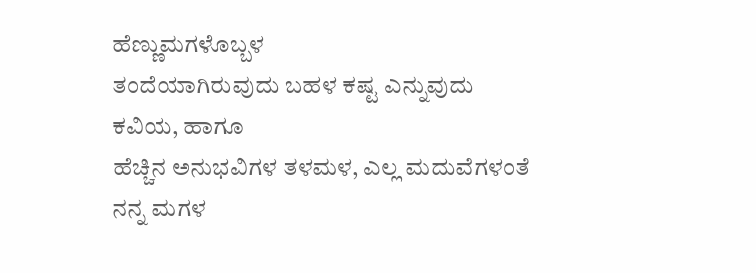ಹೆಣ್ಣುಮಗಳೊಬ್ಬಳ
ತಂದೆಯಾಗಿರುವುದು ಬಹಳ ಕಷ್ಟ ಎನ್ನುವುದು ಕವಿಯ, ಹಾಗೂ
ಹೆಚ್ಚಿನ ಅನುಭವಿಗಳ ತಳಮಳ, ಎಲ್ಲ ಮದುವೆಗಳಂತೆ ನನ್ನ ಮಗಳ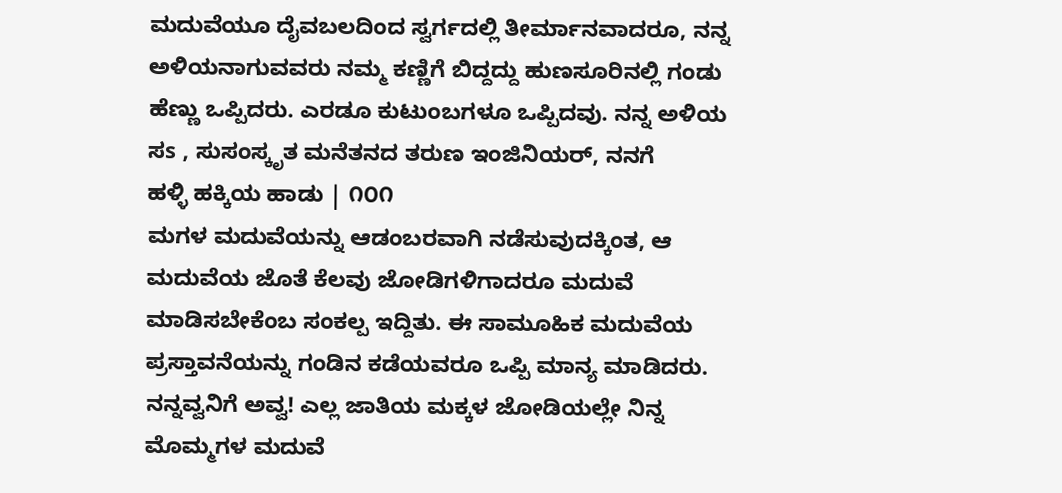ಮದುವೆಯೂ ದೈವಬಲದಿಂದ ಸ್ವರ್ಗದಲ್ಲಿ ತೀರ್ಮಾನವಾದರೂ, ನನ್ನ
ಅಳಿಯನಾಗುವವರು ನಮ್ಮ ಕಣ್ಣಿಗೆ ಬಿದ್ದದ್ದು ಹುಣಸೂರಿನಲ್ಲಿ ಗಂಡು
ಹೆಣ್ಣು ಒಪ್ಪಿದರು. ಎರಡೂ ಕುಟುಂಬಗಳೂ ಒಪ್ಪಿದವು. ನನ್ನ ಅಳಿಯ
ಸs , ಸುಸಂಸ್ಕೃತ ಮನೆತನದ ತರುಣ ಇಂಜಿನಿಯರ್, ನನಗೆ
ಹಳ್ಳಿ ಹಕ್ಕಿಯ ಹಾಡು | ೧೦೧
ಮಗಳ ಮದುವೆಯನ್ನು ಆಡಂಬರವಾಗಿ ನಡೆಸುವುದಕ್ಕಿಂತ, ಆ
ಮದುವೆಯ ಜೊತೆ ಕೆಲವು ಜೋಡಿಗಳಿಗಾದರೂ ಮದುವೆ
ಮಾಡಿಸಬೇಕೆಂಬ ಸಂಕಲ್ಪ ಇದ್ದಿತು. ಈ ಸಾಮೂಹಿಕ ಮದುವೆಯ
ಪ್ರಸ್ತಾವನೆಯನ್ನು ಗಂಡಿನ ಕಡೆಯವರೂ ಒಪ್ಪಿ ಮಾನ್ಯ ಮಾಡಿದರು.
ನನ್ನವ್ವನಿಗೆ ಅವ್ವ! ಎಲ್ಲ ಜಾತಿಯ ಮಕ್ಕಳ ಜೋಡಿಯಲ್ಲೇ ನಿನ್ನ
ಮೊಮ್ಮಗಳ ಮದುವೆ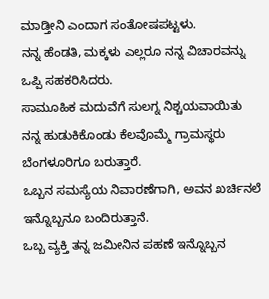ಮಾಡ್ತೀನಿ ಎಂದಾಗ ಸಂತೋಷಪಟ್ಟಳು.
ನನ್ನ ಹೆಂಡತಿ, ಮಕ್ಕಳು ಎಲ್ಲರೂ ನನ್ನ ವಿಚಾರವನ್ನು ಒಪ್ಪಿ ಸಹಕರಿಸಿದರು.
ಸಾಮೂಹಿಕ ಮದುವೆಗೆ ಸುಲಗ್ನ ನಿಶ್ಚಯವಾಯಿತು
ನನ್ನ ಹುಡುಕಿಕೊಂಡು ಕೆಲವೊಮ್ಮೆ ಗ್ರಾಮಸ್ಥರು ಬೆಂಗಳೂರಿಗೂ ಬರುತ್ತಾರೆ.
ಒಬ್ಬನ ಸಮಸ್ಯೆಯ ನಿವಾರಣೆಗಾಗಿ, ಅವನ ಖರ್ಚಿನಲೆ ಇನ್ನೊಬ್ಬನೂ ಬಂದಿರುತ್ತಾನೆ.
ಒಬ್ಬ ವ್ಯಕ್ತಿ ತನ್ನ ಜಮೀನಿನ ಪಹಣೆ ಇನ್ನೊಬ್ಬನ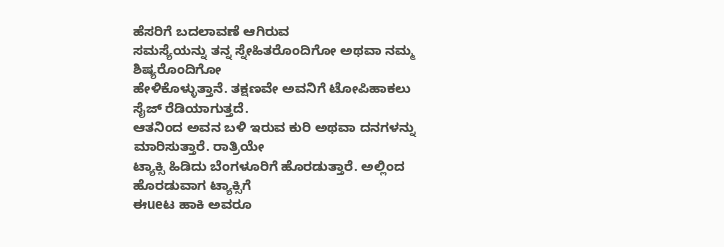ಹೆಸರಿಗೆ ಬದಲಾವಣೆ ಆಗಿರುವ
ಸಮಸ್ಯೆಯನ್ನು ತನ್ನ ಸ್ನೇಹಿತರೊಂದಿಗೋ ಅಥವಾ ನಮ್ಮ ಶಿಷ್ಯರೊಂದಿಗೋ
ಹೇಳಿಕೊಳ್ಳುತ್ತಾನೆ. ತಕ್ಷಣವೇ ಅವನಿಗೆ ಟೋಪಿಹಾಕಲು ಸೈಜ್ ರೆಡಿಯಾಗುತ್ತದೆ.
ಆತನಿಂದ ಅವನ ಬಳಿ ಇರುವ ಕುರಿ ಅಥವಾ ದನಗಳನ್ನು ಮಾರಿಸುತ್ತಾರೆ. ರಾತ್ರಿಯೇ
ಟ್ಯಾಕ್ಸಿ ಹಿಡಿದು ಬೆಂಗಳೂರಿಗೆ ಹೊರಡುತ್ತಾರೆ. ಅಲ್ಲಿಂದ ಹೊರಡುವಾಗ ಟ್ಯಾಕ್ಸಿಗೆ
ಈueಟ ಹಾಕಿ ಅವರೂ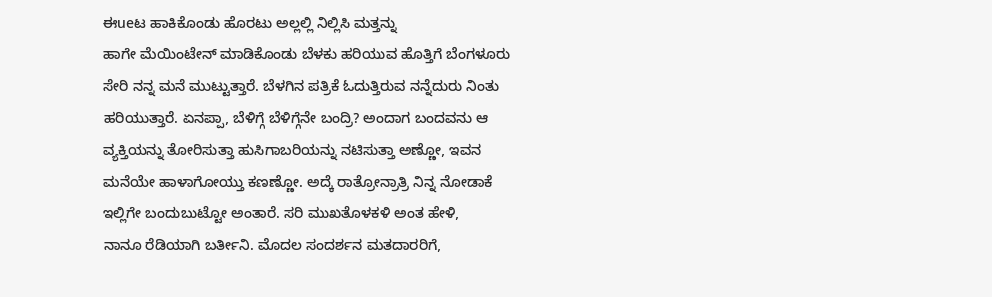ಈueಟ ಹಾಕಿಕೊಂಡು ಹೊರಟು ಅಲ್ಲಲ್ಲಿ ನಿಲ್ಲಿಸಿ ಮತ್ತನ್ನು
ಹಾಗೇ ಮೆಯಿಂಟೇನ್ ಮಾಡಿಕೊಂಡು ಬೆಳಕು ಹರಿಯುವ ಹೊತ್ತಿಗೆ ಬೆಂಗಳೂರು
ಸೇರಿ ನನ್ನ ಮನೆ ಮುಟ್ಟುತ್ತಾರೆ. ಬೆಳಗಿನ ಪತ್ರಿಕೆ ಓದುತ್ತಿರುವ ನನ್ನೆದುರು ನಿಂತು
ಹರಿಯುತ್ತಾರೆ. ಏನಪ್ಪಾ, ಬೆಳಿಗ್ಗೆ ಬೆಳಿಗ್ಗೆನೇ ಬಂದ್ರಿ? ಅಂದಾಗ ಬಂದವನು ಆ
ವ್ಯಕ್ತಿಯನ್ನು ತೋರಿಸುತ್ತಾ ಹುಸಿಗಾಬರಿಯನ್ನು ನಟಿಸುತ್ತಾ ಅಣ್ಣೋ, ಇವನ
ಮನೆಯೇ ಹಾಳಾಗೋಯ್ತು ಕಣಣ್ಣೋ. ಅದ್ಕೆ ರಾತ್ರೋನ್ರಾತ್ರಿ ನಿನ್ನ ನೋಡಾಕೆ
ಇಲ್ಲಿಗೇ ಬಂದುಬುಟ್ಟೋ ಅಂತಾರೆ. ಸರಿ ಮುಖತೊಳಕಳಿ ಅಂತ ಹೇಳಿ,
ನಾನೂ ರೆಡಿಯಾಗಿ ಬರ್ತೀನಿ. ಮೊದಲ ಸಂದರ್ಶನ ಮತದಾರರಿಗೆ,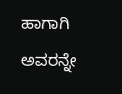ಹಾಗಾಗಿ
ಅವರನ್ನೇ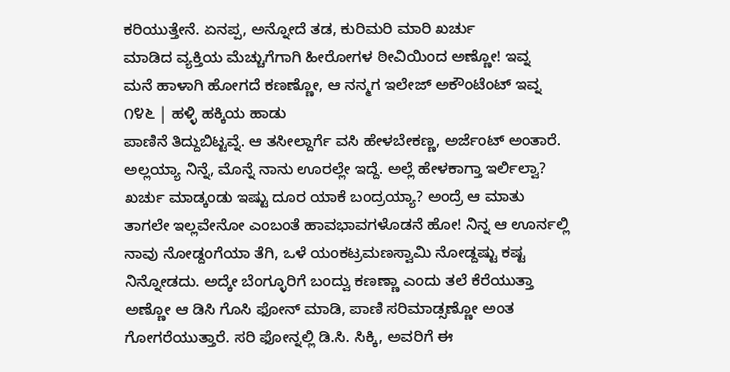ಕರಿಯುತ್ತೇನೆ. ಏನಪ್ಪ, ಅನ್ನೋದೆ ತಡ, ಕುರಿಮರಿ ಮಾರಿ ಖರ್ಚು
ಮಾಡಿದ ವ್ಯಕ್ತಿಯ ಮೆಚ್ಚುಗೆಗಾಗಿ ಹೀರೋಗಳ ಠೀವಿಯಿಂದ ಅಣ್ಣೋ! ಇವ್ನ
ಮನೆ ಹಾಳಾಗಿ ಹೋಗದೆ ಕಣಣ್ಣೋ, ಆ ನನ್ಮಗ ಇಲೇಜ್ ಅಕೌಂಟೆಂಟ್ ಇವ್ನ
೧೪೬ | ಹಳ್ಳಿ ಹಕ್ಕಿಯ ಹಾಡು
ಪಾಣಿನೆ ತಿದ್ದುಬಿಟ್ಟವ್ನೆ. ಆ ತಸೀಲ್ದಾರ್ಗೆ ವಸಿ ಹೇಳಬೇಕಣ್ಣ, ಅರ್ಜೆಂಟ್ ಅಂತಾರೆ.
ಅಲ್ಲಯ್ಯಾ ನಿನ್ನೆ, ಮೊನ್ನೆ ನಾನು ಊರಲ್ಲೇ ಇದ್ದೆ. ಅಲ್ಲೆ ಹೇಳಕಾಗ್ತಾ ಇರ್ಲಿಲ್ವಾ?
ಖರ್ಚು ಮಾಡ್ಕಂಡು ಇಷ್ಟು ದೂರ ಯಾಕೆ ಬಂದ್ರಯ್ಯಾ? ಅಂದ್ರೆ ಆ ಮಾತು
ತಾಗಲೇ ಇಲ್ಲವೇನೋ ಎಂಬಂತೆ ಹಾವಭಾವಗಳೊಡನೆ ಹೋ! ನಿನ್ನ ಆ ಊರ್ನಲ್ಲಿ
ನಾವು ನೋಡ್ದಂಗೆಯಾ ತೆಗಿ, ಒಳೆ ಯಂಕಟ್ರಮಣಸ್ವಾಮಿ ನೋಡ್ದಷ್ಟು ಕಷ್ಟ
ನಿನ್ನೋಡದು. ಅದ್ಕೇ ಬೆಂಗ್ಳೂರಿಗೆ ಬಂದ್ವು ಕಣಣ್ಣಾ ಎಂದು ತಲೆ ಕೆರೆಯುತ್ತಾ
ಅಣ್ಣೋ ಆ ಡಿಸಿ ಗೊಸಿ ಫೋನ್ ಮಾಡಿ, ಪಾಣಿ ಸರಿಮಾಡ್ಸಣ್ಣೋ ಅಂತ
ಗೋಗರೆಯುತ್ತಾರೆ. ಸರಿ ಫೋನ್ನಲ್ಲಿ ಡಿ.ಸಿ. ಸಿಕ್ಕಿ, ಅವರಿಗೆ ಈ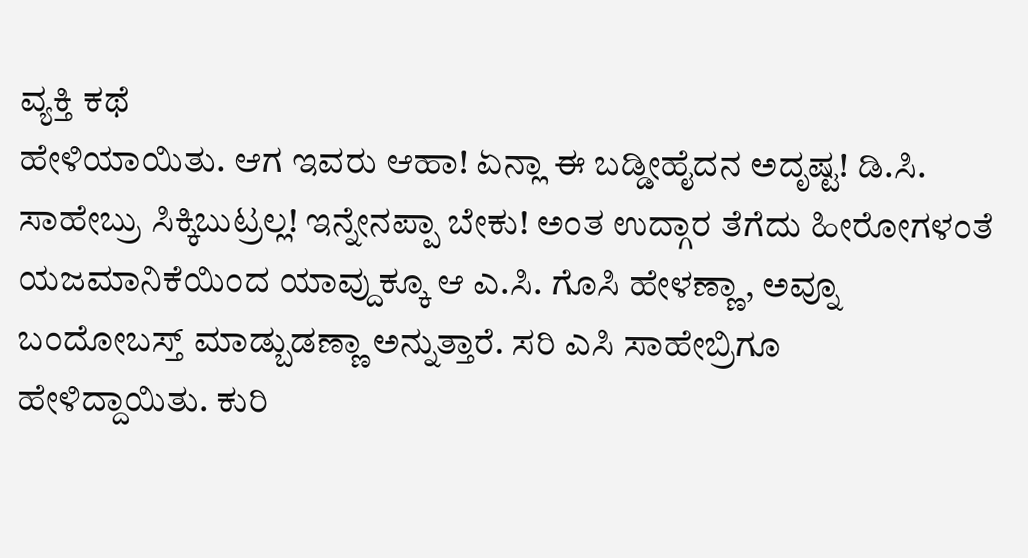ವ್ಯಕ್ತಿ ಕಥೆ
ಹೇಳಿಯಾಯಿತು. ಆಗ ಇವರು ಆಹಾ! ಏನ್ಲಾ ಈ ಬಡ್ಡೀಹೈದನ ಅದೃಷ್ಟ! ಡಿ.ಸಿ.
ಸಾಹೇಬ್ರು ಸಿಕ್ಕಿಬುಟ್ರಲ್ಲ! ಇನ್ನೇನಪ್ಪಾ ಬೇಕು! ಅಂತ ಉದ್ಗಾರ ತೆಗೆದು ಹೀರೋಗಳಂತೆ
ಯಜಮಾನಿಕೆಯಿಂದ ಯಾವ್ದುಕ್ಕೂ ಆ ಎ.ಸಿ. ಗೊಸಿ ಹೇಳಣ್ಣಾ, ಅವ್ನೂ
ಬಂದೋಬಸ್ತ್ ಮಾಡ್ಬುಡಣ್ಣಾ ಅನ್ನುತ್ತಾರೆ. ಸರಿ ಎಸಿ ಸಾಹೇಬ್ರಿಗೂ
ಹೇಳಿದ್ದಾಯಿತು. ಕುರಿ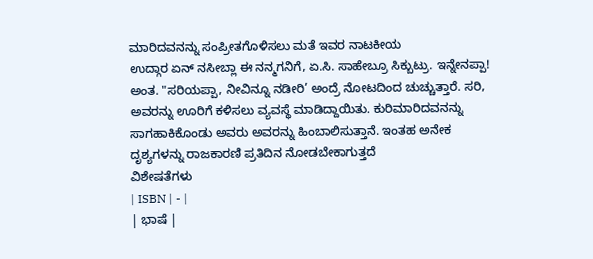ಮಾರಿದವನನ್ನು ಸಂಪ್ರೀತಗೊಳಿಸಲು ಮತೆ ಇವರ ನಾಟಕೀಯ
ಉದ್ಗಾರ ಏನ್ ನಸೀಬ್ಲಾ ಈ ನನ್ಮಗನಿಗೆ, ಏ.ಸಿ. ಸಾಹೇಬ್ರೂ ಸಿಕ್ಬುಟ್ರು. ಇನ್ನೇನಪ್ಪಾ!
ಅಂತ. "ಸರಿಯಪ್ಪಾ, ನೀವಿನ್ನೂ ನಡೀರಿ’ ಅಂದ್ರೆ ನೋಟದಿಂದ ಚುಚ್ಚುತ್ತಾರೆ. ಸರಿ,
ಅವರನ್ನು ಊರಿಗೆ ಕಳಿಸಲು ವ್ಯವಸ್ಥೆ ಮಾಡಿದ್ದಾಯಿತು. ಕುರಿಮಾರಿದವನನ್ನು
ಸಾಗಹಾಕಿಕೊಂಡು ಅವರು ಅವರನ್ನು ಹಿಂಬಾಲಿಸುತ್ತಾನೆ. ಇಂತಹ ಅನೇಕ
ದೃಶ್ಯಗಳನ್ನು ರಾಜಕಾರಣಿ ಪ್ರತಿದಿನ ನೋಡಬೇಕಾಗುತ್ತದೆ
ವಿಶೇಷತೆಗಳು
| ISBN | - |
| ಭಾಷೆ |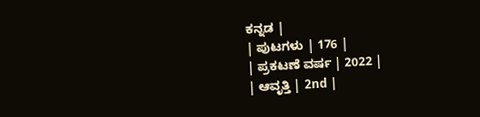ಕನ್ನಡ |
| ಪುಟಗಳು | 176 |
| ಪ್ರಕಟಣೆ ವರ್ಷ | 2022 |
| ಆವೃತ್ತಿ | 2nd |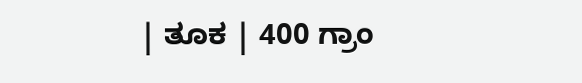| ತೂಕ | 400 ಗ್ರಾಂ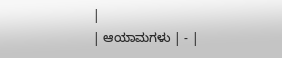|
| ಆಯಾಮಗಳು | - |